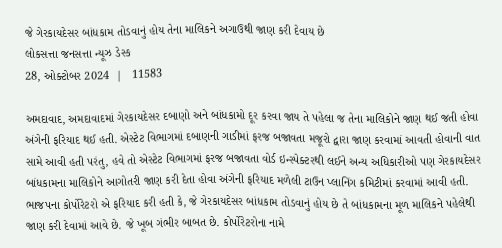જે ગેરકાયદેસર બાંધકામ તોડવાનું હોય તેના માલિકને અગાઉથી જાણ કરી દેવાય છે
લોકસત્તા જનસત્તા ન્યૂઝ ડેસ્ક
28, ઓક્ટોબર 2024  |   11583

અમદાવાદ, અમદાવાદમાં ગેરકાયદેસર દબાણો અને બાંધકામો દૂર કરવા જાય તે પહેલા જ તેના માલિકોને જાણ થઈ જતી હોવા અંગેની ફરિયાદ થઈ હતી. એસ્ટેટ વિભાગમાં દબાણની ગાડીમાં ફરજ બજાવતા મજૂરો દ્વારા જાણ કરવામાં આવતી હોવાની વાત સામે આવી હતી પરંતુ, હવે તો એસ્ટેટ વિભાગમાં ફરજ બજાવતા વોર્ડ ઇન્સ્પેક્ટરથી લઈને અન્ય અધિકારીઓ પણ ગેરકાયદેસર બાંધકામના માલિકોને આગોતરી જાણ કરી દેતા હોવા અંગેની ફરિયાદ મળેલી ટાઉન પ્લાનિંગ કમિટીમાં કરવામાં આવી હતી. ભાજપના કોર્પોરેટરો એ ફરિયાદ કરી હતી કે, જે ગેરકાયદેસર બાંધકામ તોડવાનું હોય છે તે બાંધકામના મૂળ માલિકને પહેલેથી જાણ કરી દેવામાં આવે છે. જે ખૂબ ગંભીર બાબત છે. કોર્પોરેટરોના નામે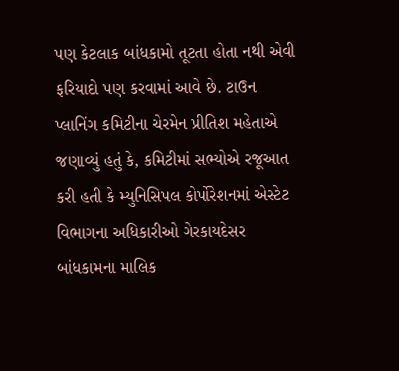પણ કેટલાક બાંધકામો તૂટતા હોતા નથી એવી ફરિયાદો પણ કરવામાં આવે છે. ટાઉન પ્લાનિંગ કમિટીના ચેરમેન પ્રીતિશ મહેતાએ જણાવ્યું હતું કે, કમિટીમાં સભ્યોએ રજૂઆત કરી હતી કે મ્યુનિસિપલ કોર્પોરેશનમાં એસ્ટેટ વિભાગના અધિકારીઓ ગેરકાયદેસર બાંધકામના માલિક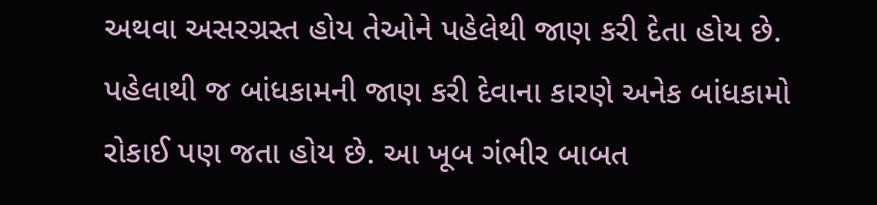અથવા અસરગ્રસ્ત હોય તેઓને પહેલેથી જાણ કરી દેતા હોય છે. પહેલાથી જ બાંધકામની જાણ કરી દેવાના કારણે અનેક બાંધકામો રોકાઈ પણ જતા હોય છે. આ ખૂબ ગંભીર બાબત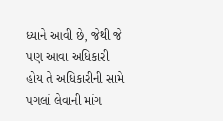ધ્યાને આવી છે, જેથી જે પણ આવા અધિકારી હોય તે અધિકારીની સામે પગલાં લેવાની માંગ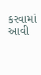કરવામાં આવી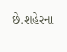છે.શહેરના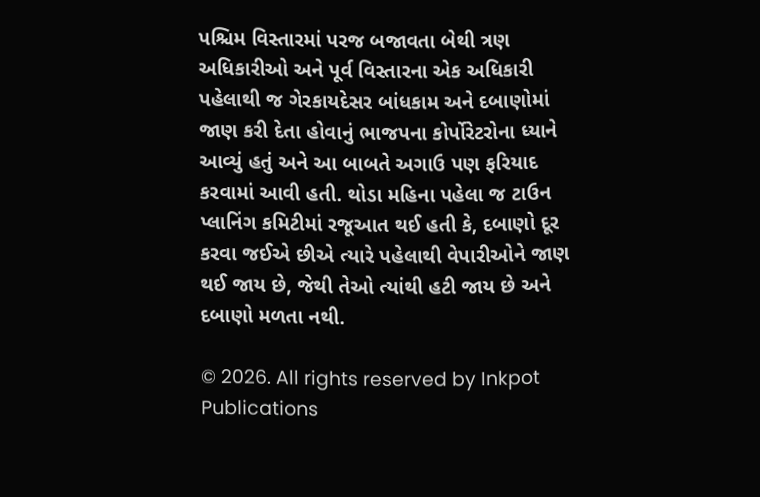પશ્ચિમ વિસ્તારમાં પરજ બજાવતા બેથી ત્રણ અધિકારીઓ અને પૂર્વ વિસ્તારના એક અધિકારી પહેલાથી જ ગેરકાયદેસર બાંધકામ અને દબાણોમાં જાણ કરી દેતા હોવાનું ભાજપના કોર્પોરેટરોના ધ્યાને આવ્યું હતું અને આ બાબતે અગાઉ પણ ફરિયાદ કરવામાં આવી હતી. થોડા મહિના પહેલા જ ટાઉન પ્લાનિંગ કમિટીમાં રજૂઆત થઈ હતી કે, દબાણો દૂર કરવા જઈએ છીએ ત્યારે પહેલાથી વેપારીઓને જાણ થઈ જાય છે, જેથી તેઓ ત્યાંથી હટી જાય છે અને દબાણો મળતા નથી.

© 2026. All rights reserved by Inkpot Publications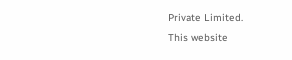Private Limited.
This website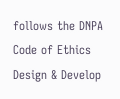follows the DNPA Code of Ethics
Design & Develop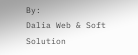By:
Dalia Web & Soft Solution